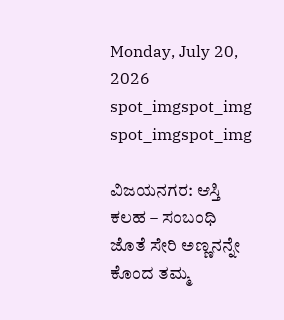Monday, July 20, 2026
spot_imgspot_img
spot_imgspot_img

ವಿಜಯನಗರ: ಆಸ್ತಿ ಕಲಹ – ಸಂಬಂಧಿ ಜೊತೆ ಸೇರಿ ಅಣ್ಣನನ್ನೇ ಕೊಂದ ತಮ್ಮ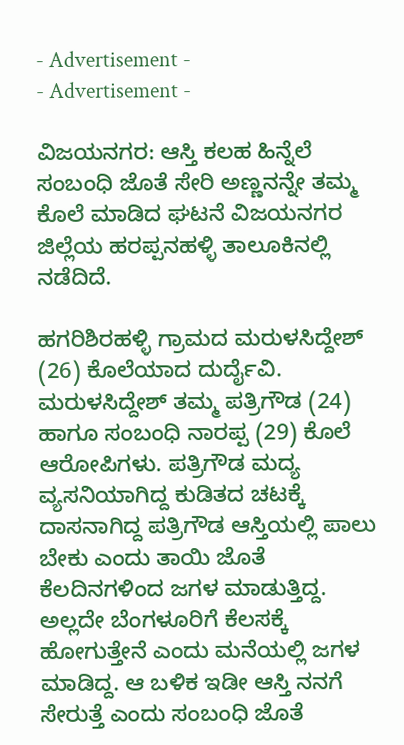- Advertisement -
- Advertisement -

ವಿಜಯನಗರ: ಆಸ್ತಿ ಕಲಹ ಹಿನ್ನೆಲೆ ಸಂಬಂಧಿ ಜೊತೆ ಸೇರಿ ಅಣ್ಣನನ್ನೇ ತಮ್ಮ ಕೊಲೆ ಮಾಡಿದ ಘಟನೆ ವಿಜಯನಗರ ಜಿಲ್ಲೆಯ ಹರಪ್ಪನಹಳ್ಳಿ ತಾಲೂಕಿನಲ್ಲಿ ನಡೆದಿದೆ.

ಹಗರಿಶಿರಹಳ್ಳಿ ಗ್ರಾಮದ ಮರುಳಸಿದ್ದೇಶ್ (26) ಕೊಲೆಯಾದ ದುರ್ದೈವಿ. ಮರುಳಸಿದ್ದೇಶ್ ತಮ್ಮ ಪತ್ರಿಗೌಡ (24) ಹಾಗೂ ಸಂಬಂಧಿ ನಾರಪ್ಪ (29) ಕೊಲೆ ಆರೋಪಿಗಳು. ಪತ್ರಿಗೌಡ ಮದ್ಯ ವ್ಯಸನಿಯಾಗಿದ್ದ ಕುಡಿತದ ಚಟಕ್ಕೆ ದಾಸನಾಗಿದ್ದ ಪತ್ರಿಗೌಡ ಆಸ್ತಿಯಲ್ಲಿ ಪಾಲು ಬೇಕು ಎಂದು ತಾಯಿ ಜೊತೆ ಕೆಲದಿನಗಳಿಂದ ಜಗಳ ಮಾಡುತ್ತಿದ್ದ. ಅಲ್ಲದೇ ಬೆಂಗಳೂರಿಗೆ ಕೆಲಸಕ್ಕೆ ಹೋಗುತ್ತೇನೆ ಎಂದು ಮನೆಯಲ್ಲಿ ಜಗಳ ಮಾಡಿದ್ದ. ಆ ಬಳಿಕ ಇಡೀ ಆಸ್ತಿ ನನಗೆ ಸೇರುತ್ತೆ ಎಂದು ಸಂಬಂಧಿ ಜೊತೆ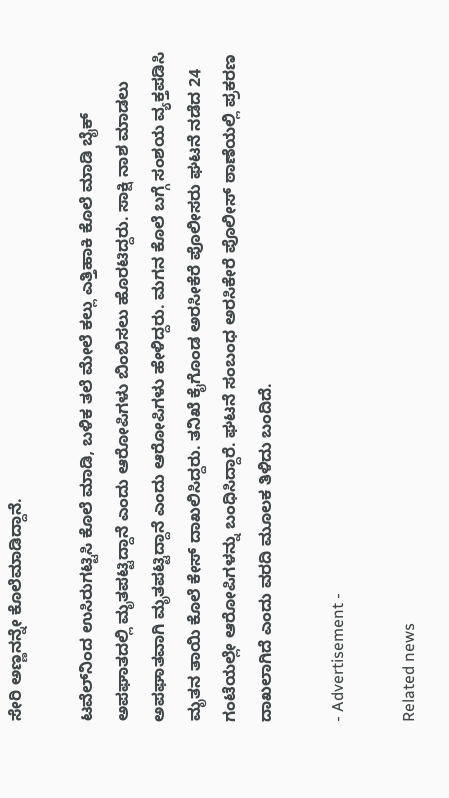ಸೇರಿ ಅಣ್ಣನನ್ನೇ ಕೊಲೆಮಾಡಿದ್ದಾನೆ.

ಟವೆಲ್‌ನಿಂದ ಉಸಿರುಗಟ್ಟಿಸಿ ಕೊಲೆ ಮಾಡಿ, ಬಳಿಕ ತಲೆ ಮೇಲೆ ಕಲ್ಲು ಎತ್ತಿಹಾಕಿ ಕೊಲೆ ಮಾಡಿ ಬೈಕ್ ಅಪಘಾತದಲ್ಲಿ ಮೃತಪಟ್ಟಿದ್ದಾನೆ ಎಂದು ಆರೋಪಿಗಳು ಬಿಂಬಿಸಲು ಹೊರಟಿದ್ದರು. ಸಾಕ್ಷಿ ನಾಶ ಮಾಡಲು ಅಪಘಾತವಾಗಿ ಮೃತಪಟ್ಟಿದ್ದಾನೆ ಎಂದು ಆರೋಪಿಗಳು ಹೇಳಿದ್ದರು. ಮಗನ ಕೊಲೆ ಬಗ್ಗೆ ಸಂಶಯ ವ್ಯಕ್ತಪಡಿಸಿ ಮೃತನ ತಾಯಿ ಕೊಲೆ ಕೇಸ್ ದಾಖಲಿಸಿದ್ದರು. ತನಿಖೆ ಕೈಗೊಂಡ ಅರಸೀಕೆರೆ ಪೊಲೀಸರು ಘಟನೆ ನಡೆದ 24 ಗಂಟೆಯಲ್ಲೇ ಆರೋಪಿಗಳನ್ನು ಬಂಧಿಸಿದ್ದಾರೆ. ಘಟನೆ ಸಂಬಂಧ ಅರಸಿಕೇರೆ ಪೊಲೀಸ್ ಠಾಣೆಯಲ್ಲಿ ಪ್ರಕರಣ ದಾಖಲಾಗಿದೆ ಎಂದು ವರದಿ ಮೂಲಕ ತಿಳಿದು ಬಂದಿದೆ.

- Advertisement -

Related news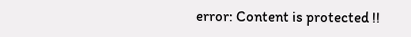error: Content is protected !!